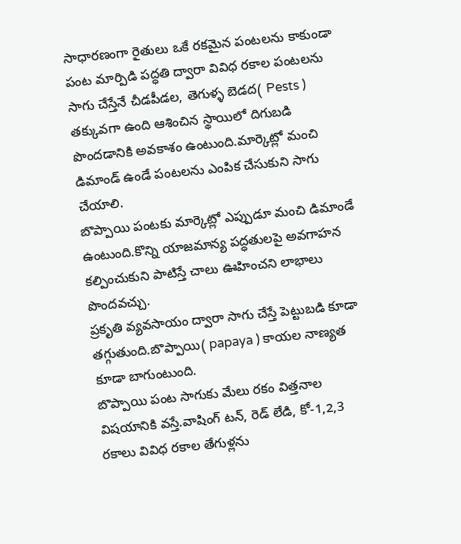సాధారణంగా రైతులు ఒకే రకమైన పంటలను కాకుండా పంట మార్పిడి పద్ధతి ద్వారా వివిధ రకాల పంటలను సాగు చేస్తేనే చీడపీడల, తెగుళ్ళ బెడద( Pests ) తక్కువగా ఉంది ఆశించిన స్థాయిలో దిగుబడి పొందడానికి అవకాశం ఉంటుంది.మార్కెట్లో మంచి డిమాండ్ ఉండే పంటలను ఎంపిక చేసుకుని సాగు చేయాలి.
బొప్పాయి పంటకు మార్కెట్లో ఎప్పుడూ మంచి డిమాండే ఉంటుంది.కొన్ని యాజమాన్య పద్ధతులపై అవగాహన కల్పించుకుని పాటిస్తే చాలు ఊహించని లాభాలు పొందవచ్చు.
ప్రకృతి వ్యవసాయం ద్వారా సాగు చేస్తే పెట్టుబడి కూడా తగ్గుతుంది.బొప్పాయి( papaya ) కాయల నాణ్యత కూడా బాగుంటుంది.
బొప్పాయి పంట సాగుకు మేలు రకం విత్తనాల విషయానికి వస్తే.వాషింగ్ టన్, రెడ్ లేడి, కో-1,2,3 రకాలు వివిధ రకాల తేగుళ్లను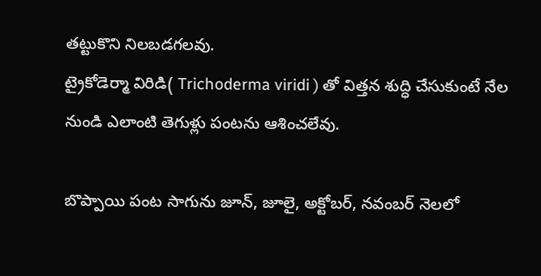తట్టుకొని నిలబడగలవు.
ట్రైకోడెర్మా విరిడి( Trichoderma viridi ) తో విత్తన శుద్ధి చేసుకుంటే నేల నుండి ఎలాంటి తెగుళ్లు పంటను ఆశించలేవు.

బొప్పాయి పంట సాగును జూన్, జూలై, అక్టోబర్, నవంబర్ నెలలో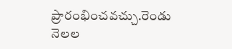ప్రారంభించవచ్చు.రెండు నెలల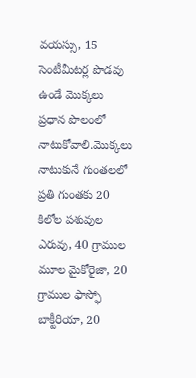వయస్సు, 15 సెంటీమీటర్ల పొడవు ఉండే మొక్కలు ప్రధాన పొలంలో నాటుకోవాలి.మొక్కలు నాటుకునే గుంతలలో ప్రతి గుంతకు 20 కిలోల పశువుల ఎరువు, 40 గ్రాముల మూల మైకోరైజా, 20 గ్రాముల ఫాస్ఫో బాక్టీరియా, 20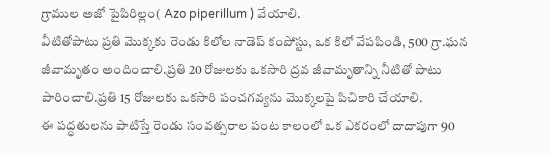గ్రాముల అజో పైపిరిల్లం( Azo piperillum ) వేయాలి.
వీటితోపాటు ప్రతి మొక్కకు రెండు కిలోల నాడెప్ కంపోస్టు, ఒక కిలో వేపపిండి, 500 గ్రా.ఘన జీవామృతం అందించాలి.ప్రతి 20 రోజులకు ఒకసారి ద్రవ జీవామృతాన్ని నీటితో పాటు పారించాలి.ప్రతి 15 రోజులకు ఒకసారి పంచగవ్యను మొక్కలపై పిచికారి చేయాలి.
ఈ పద్ధతులను పాటిస్తే రెండు సంవత్సరాల పంట కాలంలో ఒక ఎకరంలో దాదాపుగా 90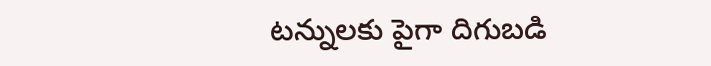టన్నులకు పైగా దిగుబడి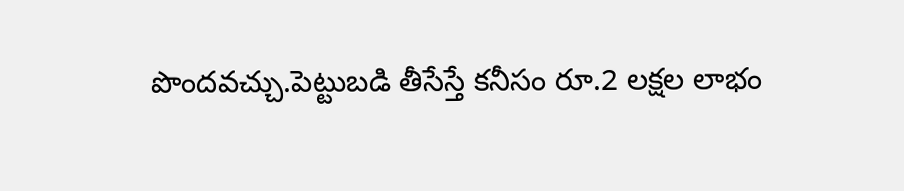పొందవచ్చు.పెట్టుబడి తీసేస్తే కనీసం రూ.2 లక్షల లాభం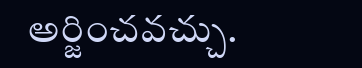అర్జించవచ్చు.